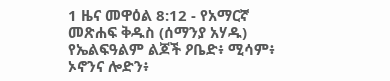1 ዜና መዋዕል 8:12 - የአማርኛ መጽሐፍ ቅዱስ (ሰማንያ አሃዱ) የኤልፍዓልም ልጆች ዖቤድ፥ ሚሳም፥ ኦኖንና ሎድን፥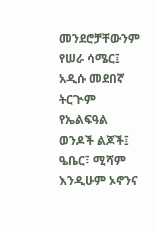መንደሮቻቸውንም የሠራ ሳሜር፤ አዲሱ መደበኛ ትርጒም የኤልፍዓል ወንዶች ልጆች፤ ዔቤር፣ ሚሻም እንዲሁም ኦኖንና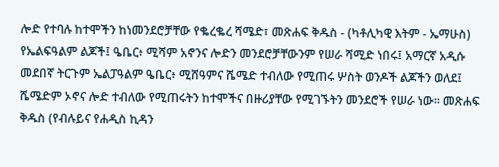ሎድ የተባሉ ከተሞችን ከነመንደሮቻቸው የቈረቈረ ሻሜድ፣ መጽሐፍ ቅዱስ - (ካቶሊካዊ እትም - ኤማሁስ) የኤልፍዓልም ልጆች፤ ዔቤር፥ ሚሻም አኖንና ሎድን መንደሮቻቸውንም የሠራ ሻሚድ ነበሩ፤ አማርኛ አዲሱ መደበኛ ትርጉም ኤልፓዓልም ዔቤር፥ ሚሸዓምና ሼሜድ ተብለው የሚጠሩ ሦስት ወንዶች ልጆችን ወለደ፤ ሼሜድም ኦኖና ሎድ ተብለው የሚጠሩትን ከተሞችና በዙሪያቸው የሚገኙትን መንደሮች የሠራ ነው። መጽሐፍ ቅዱስ (የብሉይና የሐዲስ ኪዳን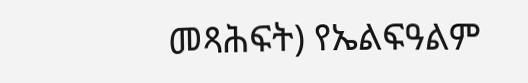መጻሕፍት) የኤልፍዓልም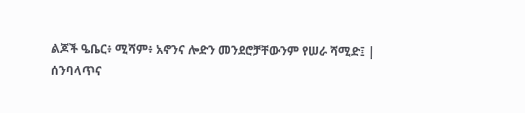ልጆች ዔቤር፥ ሚሻም፥ አኖንና ሎድን መንደሮቻቸውንም የሠራ ሻሚድ፤ |
ሰንባላጥና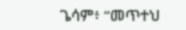ጌሳም፥ “መጥተህ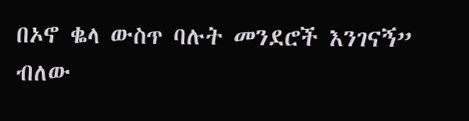በኦኖ ቈላ ውስጥ ባሉት መንደሮች እንገናኝ” ብለው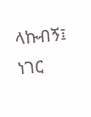ላኩብኝ፤ ነገር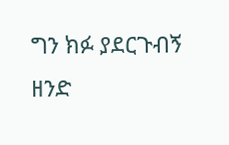ግን ክፉ ያደርጉብኝ ዘንድ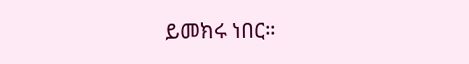ይመክሩ ነበር።